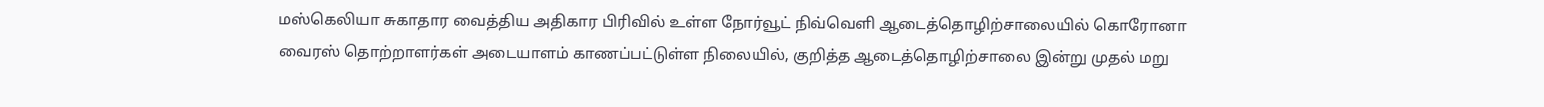மஸ்கெலியா சுகாதார வைத்திய அதிகார பிரிவில் உள்ள நோர்வூட் நிவ்வெளி ஆடைத்தொழிற்சாலையில் கொரோனா வைரஸ் தொற்றாளர்கள் அடையாளம் காணப்பட்டுள்ள நிலையில், குறித்த ஆடைத்தொழிற்சாலை இன்று முதல் மறு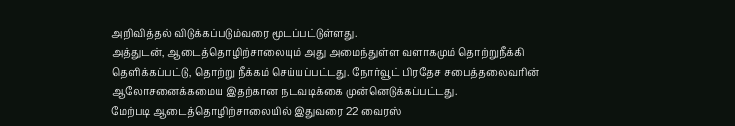அறிவித்தல் விடுக்கப்படும்வரை மூடப்பட்டுள்ளது.
அத்துடன், ஆடைத்தொழிற்சாலையும் அது அமைந்துள்ள வளாகமும் தொற்றுநீக்கி தெளிக்கப்பட்டு, தொற்று நீக்கம் செய்யப்பட்டது. நோர்வூட் பிரதேச சபைத்தலைவரின் ஆலோசனைக்கமைய இதற்கான நடவடிக்கை முன்னெடுக்கப்பட்டது.
மேற்படி ஆடைத்தொழிற்சாலையில் இதுவரை 22 வைரஸ்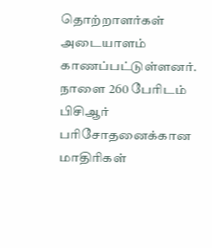தொற்றாளர்கள் அடையாளம் காணப்பட்டுள்ளனர். நாளை 260 பேரிடம் பிசிஆர் பரிசோதனைக்கான மாதிரிகள்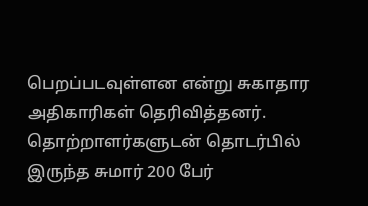பெறப்படவுள்ளன என்று சுகாதார அதிகாரிகள் தெரிவித்தனர். தொற்றாளர்களுடன் தொடர்பில் இருந்த சுமார் 200 பேர்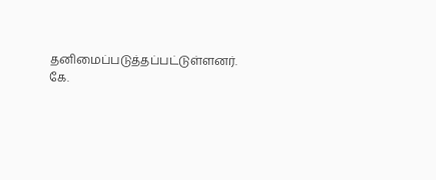தனிமைப்படுத்தப்பட்டுள்ளனர்.
கே.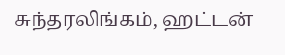சுந்தரலிங்கம், ஹட்டன்